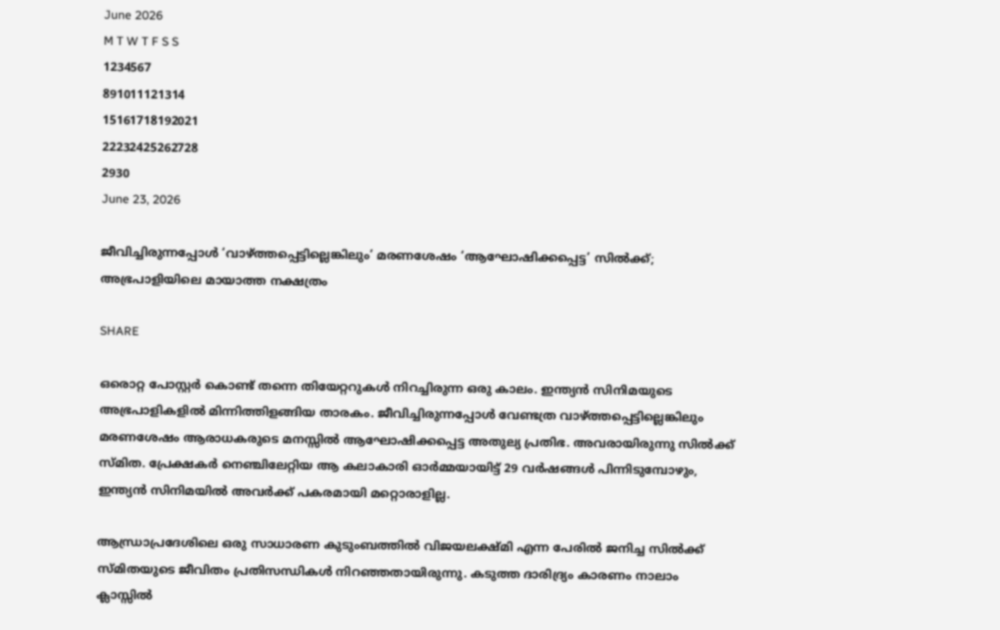June 2026
M T W T F S S
1234567
891011121314
15161718192021
22232425262728
2930
June 23, 2026

ജീവിച്ചിരുന്നപ്പോൾ ‘വാഴ്ത്തപ്പെട്ടില്ലെങ്കിലും’ മരണശേഷം ‘ആഘോഷിക്കപ്പെട്ട’ സില്‍ക്ക്; അഭ്രപാളിയിലെ മായാത്ത നക്ഷത്രം

SHARE

ഒരൊറ്റ പോസ്റ്റർ കൊണ്ട് തന്നെ തിയേറ്ററുകൾ നിറച്ചിരുന്ന ഒരു കാലം. ഇന്ത്യൻ സിനിമയുടെ അഭ്രപാളികളിൽ മിന്നിത്തിളങ്ങിയ താരകം. ജീവിച്ചിരുന്നപ്പോൾ വേണ്ടത്ര വാഴ്ത്തപ്പെട്ടില്ലെങ്കിലും മരണശേഷം ആരാധകരുടെ മനസ്സിൽ ആഘോഷിക്കപ്പെട്ട അതുല്യ പ്രതിഭ. അവരായിരുന്നു സിൽക്ക് സ്മിത. പ്രേക്ഷകർ നെഞ്ചിലേറ്റിയ ആ കലാകാരി ഓർമ്മയായിട്ട് 29 വർഷങ്ങൾ പിന്നിടുമ്പോഴും, ഇന്ത്യൻ സിനിമയിൽ അവർക്ക് പകരമായി മറ്റൊരാളില്ല.

ആന്ധ്രാപ്രദേശിലെ ഒരു സാധാരണ കുടുംബത്തിൽ വിജയലക്ഷ്മി എന്ന പേരിൽ ജനിച്ച സിൽക്ക് സ്മിതയുടെ ജീവിതം പ്രതിസന്ധികൾ നിറഞ്ഞതായിരുന്നു. കടുത്ത ദാരിദ്ര്യം കാരണം നാലാം ക്ലാസ്സിൽ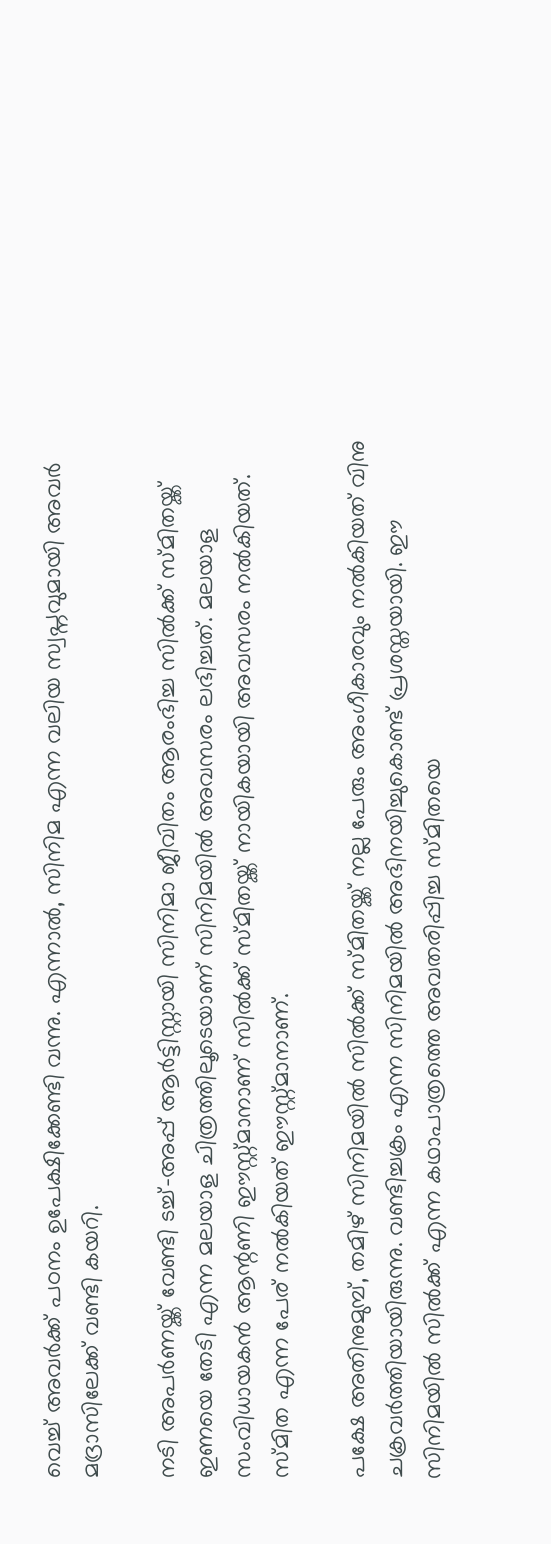വെച്ച് അവർക്ക് പഠനം ഉപേക്ഷിക്കേണ്ടി വന്നു. എന്നാൽ, സിനിമ എന്ന വലിയ സ്വപ്നവുമായി അവർ മദ്രാസിലേക്ക് വണ്ടി കയറി.

നടി അപർണയ്ക്ക് വേണ്ടി ടച്ച്-അപ്പ് ആർട്ടിസ്റ്റായി സിനിമാ ജീവിതം ആരംഭിച്ച സിൽക്ക് സ്മിതയ്ക്ക് ഇണയെ തേടി എന്ന മലയാള ചിത്രത്തിലൂടെയാണ് സിനിമയിൽ അവസരം ലഭിച്ചത്. മലയാള സംവിധായകൻ ആന്റണി ഈസ്റ്റ്മാനാണ് സിൽക്ക് സ്മിതയ്ക്ക് നായികയായി അവസരം നൽകിയത്. സ്മിത എന്ന പേര് നൽകിയത് ഈസ്റ്റ്മാനാണ്.

പക്ഷേ അതിനുമുമ്പ്, തമിഴ് സിനിമയിൽ സിൽക്ക് സ്മിതയ്ക്ക് നല്ല പേരും അംഗീകാരവും നൽകിയത് വിനു ചക്രവർത്തിയായിരുന്നു. വണ്ടിച്ചക്രം എന്ന സിനിമയിൽ അഭിനയിച്ചുകൊണ്ട് പ്രശസ്തയായി. ഈ സിനിമയിൽ സിൽക്ക് എന്ന കഥാപാത്രത്തെ അവതരിപ്പിച്ച സ്മിതയെ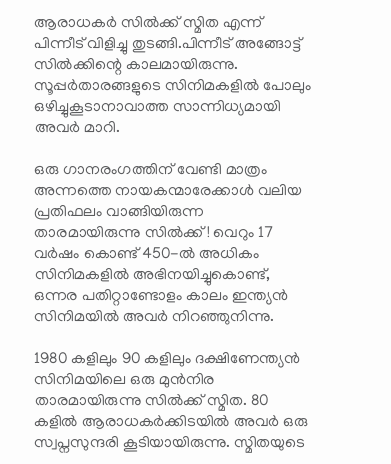ആരാധകർ സിൽക്ക് സ്മിത എന്ന് പിന്നീട് വിളിച്ചു തുടങ്ങി.പിന്നീട് അങ്ങോട്ട് സിൽക്കിന്റെ കാലമായിരുന്നു. സൂപ്പർതാരങ്ങളുടെ സിനിമകളിൽ പോലും ഒഴിച്ചുകൂടാനാവാത്ത സാന്നിധ്യമായി അവർ മാറി.

ഒരു ഗാനരംഗത്തിന് വേണ്ടി മാത്രം അന്നത്തെ നായകന്മാരേക്കാൾ വലിയ പ്രതിഫലം വാങ്ങിയിരുന്ന താരമായിരുന്നു സിൽക്ക്! വെറും 17 വർഷം കൊണ്ട് 450-ൽ അധികം സിനിമകളിൽ അഭിനയിച്ചുകൊണ്ട്, ഒന്നര പതിറ്റാണ്ടോളം കാലം ഇന്ത്യൻ സിനിമയിൽ അവർ നിറഞ്ഞുനിന്നു.

1980 കളിലും 90 കളിലും ദക്ഷിണേന്ത്യൻ സിനിമയിലെ ഒരു മുൻനിര താരമായിരുന്നു സിൽക്ക് സ്മിത. 80 കളിൽ ആരാധകർക്കിടയിൽ അവർ ഒരു സ്വപ്നസുന്ദരി കൂടിയായിരുന്നു. സ്മിതയുടെ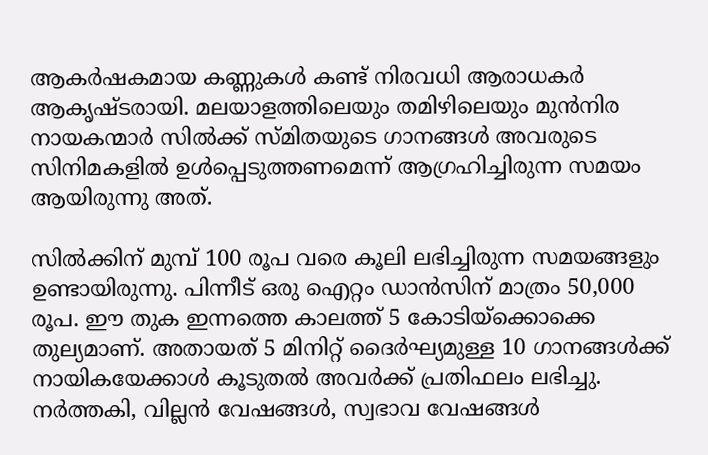ആകർഷകമായ കണ്ണുകൾ കണ്ട് നിരവധി ആരാധകർ ആകൃഷ്ടരായി. മലയാളത്തിലെയും തമിഴിലെയും മുൻനിര നായകന്മാർ സിൽക്ക് സ്മിതയുടെ ഗാനങ്ങൾ അവരുടെ സിനിമകളിൽ ഉൾപ്പെടുത്തണമെന്ന് ആഗ്രഹിച്ചിരുന്ന സമയം ആയിരുന്നു അത്.

സിൽക്കിന് മുമ്പ് 100 രൂപ വരെ കൂലി ലഭിച്ചിരുന്ന സമയങ്ങളും ഉണ്ടായിരുന്നു. പിന്നീട് ഒരു ഐറ്റം ഡാൻസിന് മാത്രം 50,000 രൂപ. ഈ തുക ഇന്നത്തെ കാലത്ത് 5 കോടിയ്ക്കൊക്കെ തുല്യമാണ്. അതായത് 5 മിനിറ്റ് ദൈർഘ്യമുള്ള 10 ഗാനങ്ങൾക്ക് നായികയേക്കാൾ കൂടുതൽ അവർക്ക് പ്രതിഫലം ലഭിച്ചു. നർത്തകി, വില്ലൻ വേഷങ്ങൾ, സ്വഭാവ വേഷങ്ങൾ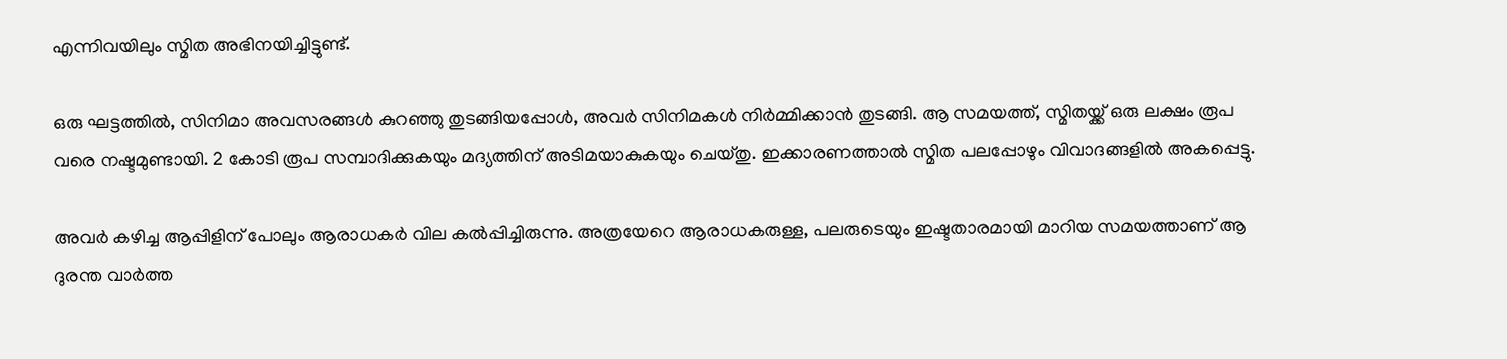എന്നിവയിലും സ്മിത അഭിനയിച്ചിട്ടുണ്ട്.

ഒരു ഘട്ടത്തിൽ, സിനിമാ അവസരങ്ങൾ കുറഞ്ഞു തുടങ്ങിയപ്പോൾ, അവർ സിനിമകൾ നിർമ്മിക്കാൻ തുടങ്ങി. ആ സമയത്ത്, സ്മിതയ്ക്ക് ഒരു ലക്ഷം രൂപ വരെ നഷ്ടമുണ്ടായി. 2 കോടി രൂപ സമ്പാദിക്കുകയും മദ്യത്തിന് അടിമയാകുകയും ചെയ്തു. ഇക്കാരണത്താൽ സ്മിത പലപ്പോഴും വിവാദങ്ങളിൽ അകപ്പെട്ടു.

അവർ കഴിച്ച ആപ്പിളിന് പോലും ആരാധകർ വില കൽപ്പിച്ചിരുന്നു. അത്രയേറെ ആരാധകരുള്ള, പലരുടെയും ഇഷ്ടതാരമായി മാറിയ സമയത്താണ് ആ ദുരന്ത വാർത്ത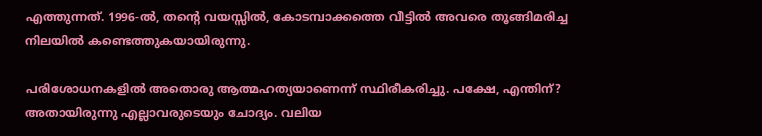എത്തുന്നത്. 1996-ൽ, തന്റെ വയസ്സിൽ, കോടമ്പാക്കത്തെ വീട്ടിൽ അവരെ തൂങ്ങിമരിച്ച നിലയിൽ കണ്ടെത്തുകയായിരുന്നു.

പരിശോധനകളിൽ അതൊരു ആത്മഹത്യയാണെന്ന് സ്ഥിരീകരിച്ചു. പക്ഷേ, എന്തിന്? അതായിരുന്നു എല്ലാവരുടെയും ചോദ്യം. വലിയ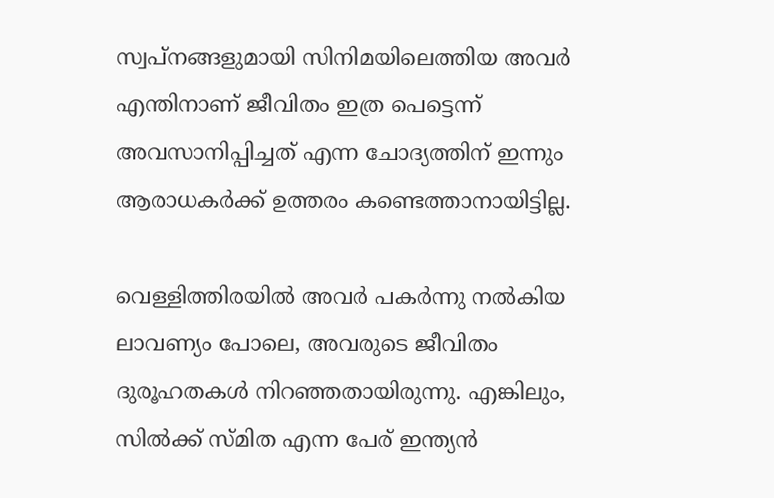സ്വപ്നങ്ങളുമായി സിനിമയിലെത്തിയ അവർ എന്തിനാണ് ജീവിതം ഇത്ര പെട്ടെന്ന് അവസാനിപ്പിച്ചത് എന്ന ചോദ്യത്തിന് ഇന്നും ആരാധകർക്ക് ഉത്തരം കണ്ടെത്താനായിട്ടില്ല.

വെള്ളിത്തിരയിൽ അവർ പകർന്നു നൽകിയ ലാവണ്യം പോലെ, അവരുടെ ജീവിതം ദുരൂഹതകൾ നിറഞ്ഞതായിരുന്നു. എങ്കിലും, സിൽക്ക് സ്മിത എന്ന പേര് ഇന്ത്യൻ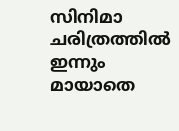സിനിമാ ചരിത്രത്തിൽ ഇന്നും മായാതെ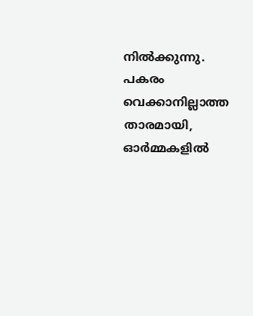നിൽക്കുന്നു. പകരം വെക്കാനില്ലാത്ത താരമായി, ഓർമ്മകളിൽ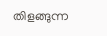തിളങ്ങുന്ന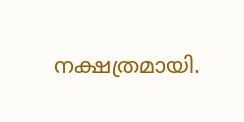നക്ഷത്രമായി.